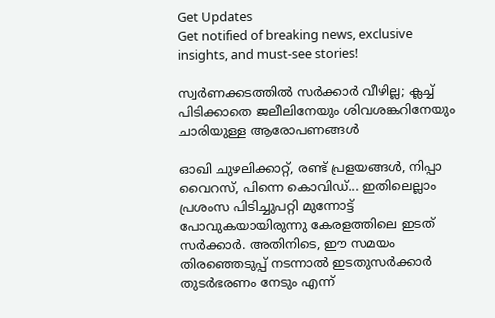Get Updates
Get notified of breaking news, exclusive insights, and must-see stories!

സ്വർണക്കടത്തിൽ സർക്കാർ വീഴില്ല; ക്ലച്ച് പിടിക്കാതെ ജലീലിനേയും ശിവശങ്കറിനേയും ചാരിയുള്ള ആരോപണങ്ങൾ

ഓഖി ചുഴലിക്കാറ്റ്, രണ്ട് പ്രളയങ്ങള്‍, നിപ്പാ വൈറസ്, പിന്നെ കൊവിഡ്... ഇതിലെല്ലാം പ്രശംസ പിടിച്ചുപറ്റി മുന്നോട്ട് പോവുകയായിരുന്നു കേരളത്തിലെ ഇടത് സര്‍ക്കാര്‍. അതിനിടെ, ഈ സമയം തിരഞ്ഞെടുപ്പ് നടന്നാൽ ഇടതുസർക്കാർ തുടർഭരണം നേടും എന്ന്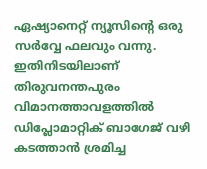ഏഷ്യാനെറ്റ് ന്യൂസിന്റെ ഒരു സർവ്വേ ഫലവും വന്നു. ഇതിനിടയിലാണ് തിരുവനന്തപുരം വിമാനത്താവളത്തില്‍ ഡിപ്ലോമാറ്റിക് ബാഗേജ് വഴി കടത്താന്‍ ശ്രമിച്ച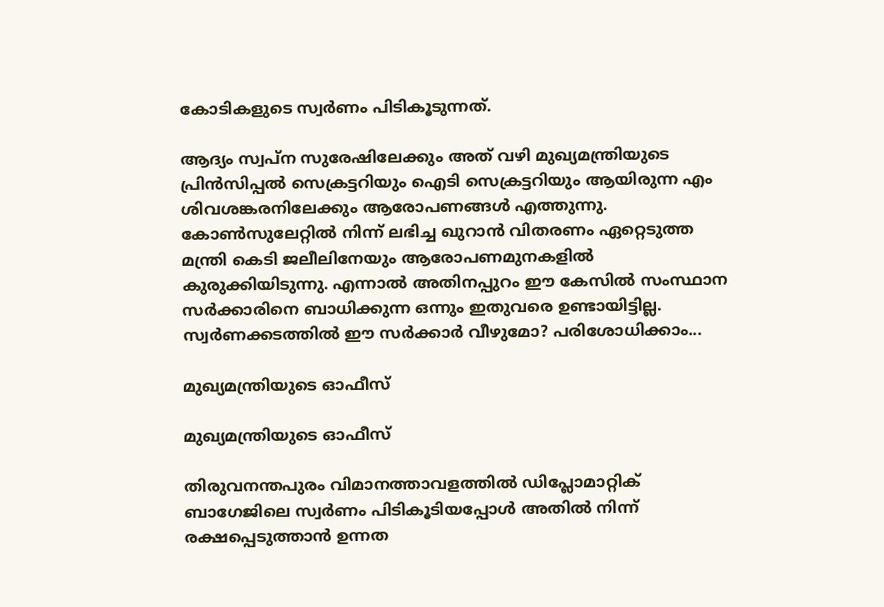കോടികളുടെ സ്വര്‍ണം പിടികൂടുന്നത്.

ആദ്യം സ്വപ്‌ന സുരേഷിലേക്കും അത് വഴി മുഖ്യമന്ത്രിയുടെ പ്രിന്‍സിപ്പല്‍ സെക്രട്ടറിയും ഐടി സെക്രട്ടറിയും ആയിരുന്ന എം ശിവശങ്കരനിലേക്കും ആരോപണങ്ങള്‍ എത്തുന്നു. കോണ്‍സുലേറ്റില്‍ നിന്ന് ലഭിച്ച ഖുറാന്‍ വിതരണം ഏറ്റെടുത്ത മന്ത്രി കെടി ജലീലിനേയും ആരോപണമുനകളില്‍ കുരുക്കിയിടുന്നു. എന്നാല്‍ അതിനപ്പുറം ഈ കേസില്‍ സംസ്ഥാന സര്‍ക്കാരിനെ ബാധിക്കുന്ന ഒന്നും ഇതുവരെ ഉണ്ടായിട്ടില്ല. സ്വര്‍ണക്കടത്തില്‍ ഈ സര്‍ക്കാര്‍ വീഴുമോ? പരിശോധിക്കാം...

മുഖ്യമന്ത്രിയുടെ ഓഫീസ്

മുഖ്യമന്ത്രിയുടെ ഓഫീസ്

തിരുവനന്തപുരം വിമാനത്താവളത്തില്‍ ഡിപ്ലോമാറ്റിക് ബാഗേജിലെ സ്വര്‍ണം പിടികൂടിയപ്പോള്‍ അതില്‍ നിന്ന് രക്ഷപ്പെടുത്താന്‍ ഉന്നത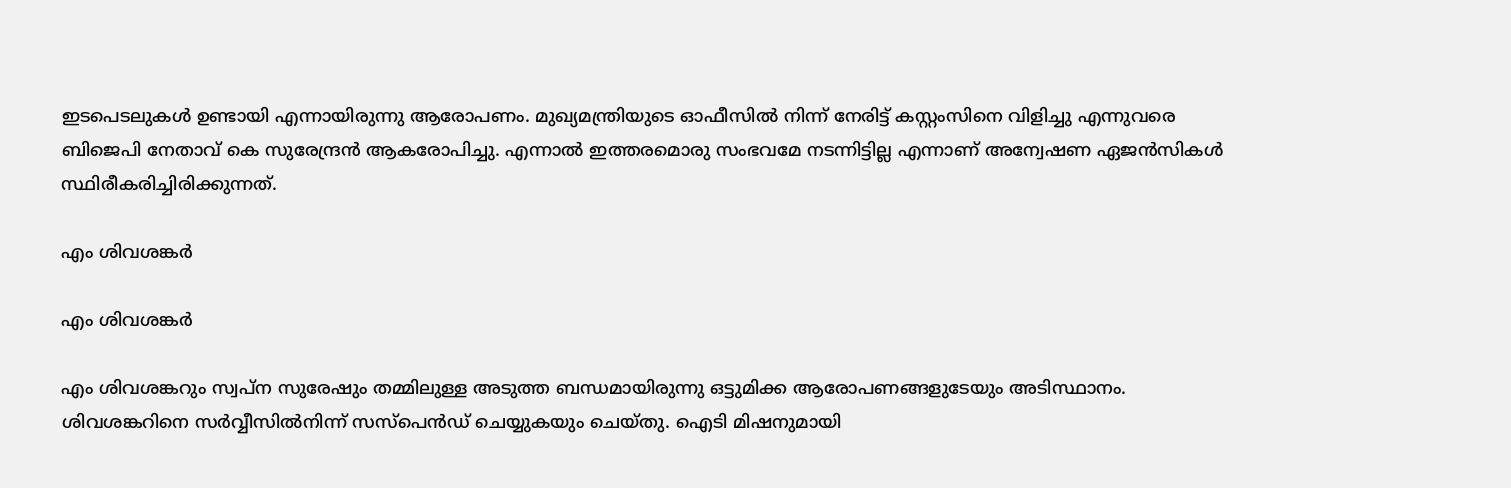ഇടപെടലുകള്‍ ഉണ്ടായി എന്നായിരുന്നു ആരോപണം. മുഖ്യമന്ത്രിയുടെ ഓഫീസില്‍ നിന്ന് നേരിട്ട് കസ്റ്റംസിനെ വിളിച്ചു എന്നുവരെ ബിജെപി നേതാവ് കെ സുരേന്ദ്രന്‍ ആകരോപിച്ചു. എന്നാല്‍ ഇത്തരമൊരു സംഭവമേ നടന്നിട്ടില്ല എന്നാണ് അന്വേഷണ ഏജന്‍സികള്‍ സ്ഥിരീകരിച്ചിരിക്കുന്നത്.

എം ശിവശങ്കര്‍

എം ശിവശങ്കര്‍

എം ശിവശങ്കറും സ്വപ്‌ന സുരേഷും തമ്മിലുള്ള അടുത്ത ബന്ധമായിരുന്നു ഒട്ടുമിക്ക ആരോപണങ്ങളുടേയും അടിസ്ഥാനം. ശിവശങ്കറിനെ സര്‍വ്വീസില്‍നിന്ന് സസ്‌പെന്‍ഡ് ചെയ്യുകയും ചെയ്തു. ഐടി മിഷനുമായി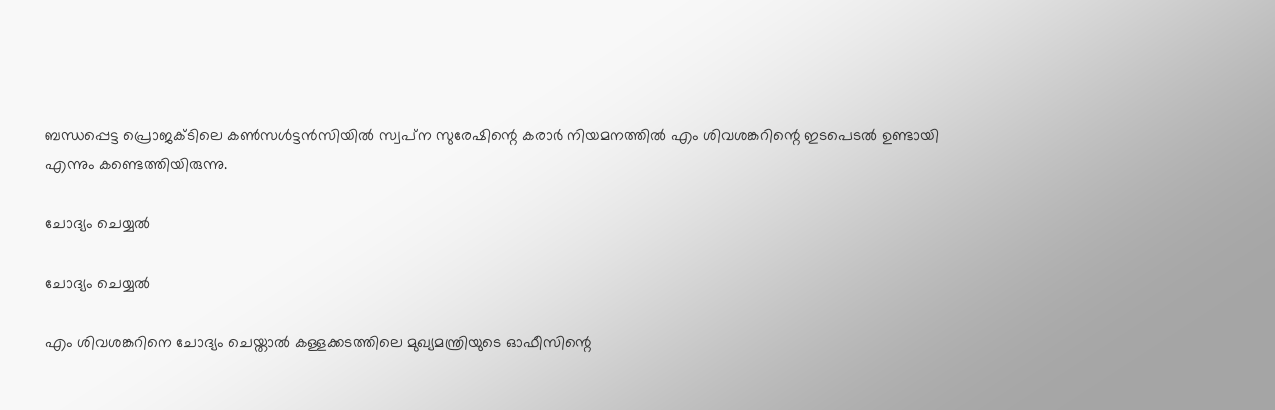ബന്ധപ്പെട്ട പ്രൊജക്ടിലെ കണ്‍സള്‍ട്ടന്‍സിയില്‍ സ്വപ്‌ന സുരേഷിന്റെ കരാര്‍ നിയമനത്തില്‍ എം ശിവശങ്കറിന്റെ ഇടപെടല്‍ ഉണ്ടായി എന്നും കണ്ടെത്തിയിരുന്നു.

ചോദ്യം ചെയ്യല്‍

ചോദ്യം ചെയ്യല്‍

എം ശിവശങ്കറിനെ ചോദ്യം ചെയ്താല്‍ കള്ളക്കടത്തിലെ മുഖ്യമന്ത്രിയുടെ ഓഫീസിന്റെ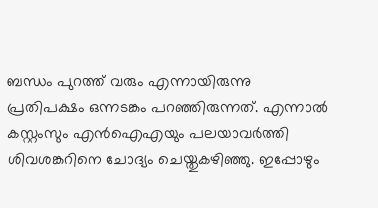ബന്ധം പുറത്ത് വരും എന്നായിരുന്നു പ്രതിപക്ഷം ഒന്നടങ്കം പറഞ്ഞിരുന്നത്. എന്നാല്‍ കസ്റ്റംസും എന്‍ഐഎയും പലയാവര്‍ത്തി ശിവശങ്കറിനെ ചോദ്യം ചെയ്തുകഴിഞ്ഞു. ഇപ്പോഴും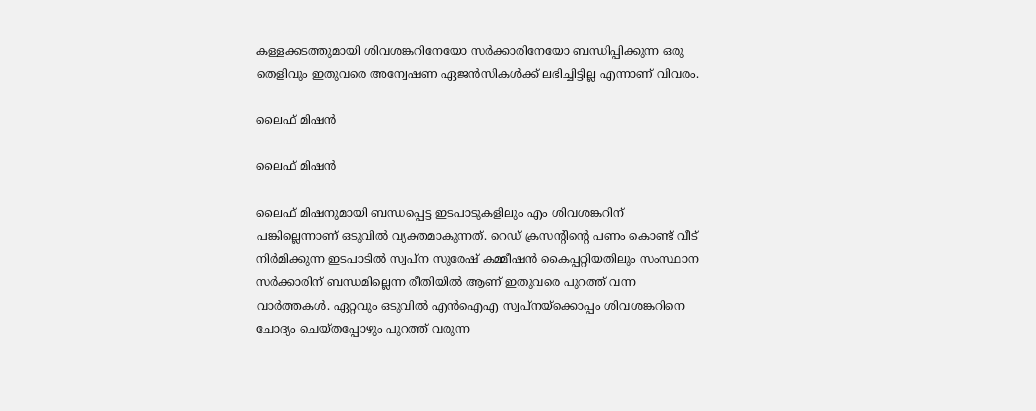കള്ളക്കടത്തുമായി ശിവശങ്കറിനേയോ സര്‍ക്കാരിനേയോ ബന്ധിപ്പിക്കുന്ന ഒരു തെളിവും ഇതുവരെ അന്വേഷണ ഏജന്‍സികള്‍ക്ക് ലഭിച്ചിട്ടില്ല എന്നാണ് വിവരം.

ലൈഫ് മിഷന്‍

ലൈഫ് മിഷന്‍

ലൈഫ് മിഷനുമായി ബന്ധപ്പെട്ട ഇടപാടുകളിലും എം ശിവശങ്കറിന് പങ്കില്ലെന്നാണ് ഒടുവില്‍ വ്യക്തമാകുന്നത്. റെഡ് ക്രസന്റിന്റെ പണം കൊണ്ട് വീട് നിര്‍മിക്കുന്ന ഇടപാടില്‍ സ്വപ്‌ന സുരേഷ് കമ്മീഷന്‍ കൈപ്പറ്റിയതിലും സംസ്ഥാന സര്‍ക്കാരിന് ബന്ധമില്ലെന്ന രീതിയില്‍ ആണ് ഇതുവരെ പുറത്ത് വന്ന വാര്‍ത്തകള്‍. ഏറ്റവും ഒടുവില്‍ എന്‍ഐഎ സ്വപ്‌നയ്‌ക്കൊപ്പം ശിവശങ്കറിനെ ചോദ്യം ചെയ്തപ്പോഴും പുറത്ത് വരുന്ന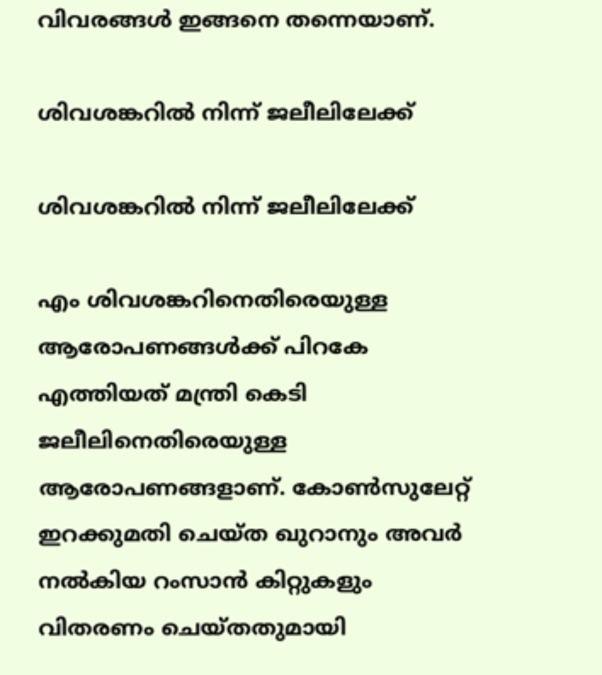വിവരങ്ങള്‍ ഇങ്ങനെ തന്നെയാണ്.

ശിവശങ്കറില്‍ നിന്ന് ജലീലിലേക്ക്

ശിവശങ്കറില്‍ നിന്ന് ജലീലിലേക്ക്

എം ശിവശങ്കറിനെതിരെയുള്ള ആരോപണങ്ങള്‍ക്ക് പിറകേ എത്തിയത് മന്ത്രി കെടി ജലീലിനെതിരെയുള്ള ആരോപണങ്ങളാണ്. കോണ്‍സുലേറ്റ് ഇറക്കുമതി ചെയ്ത ഖുറാനും അവര്‍ നല്‍കിയ റംസാന്‍ കിറ്റുകളും വിതരണം ചെയ്തതുമായി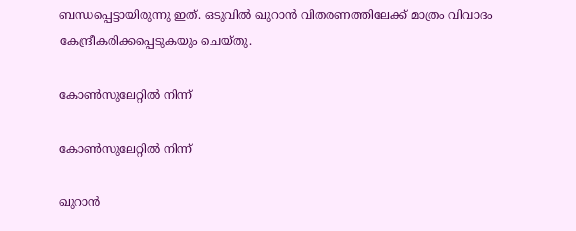ബന്ധപ്പെട്ടായിരുന്നു ഇത്. ഒടുവില്‍ ഖുറാന്‍ വിതരണത്തിലേക്ക് മാത്രം വിവാദം കേന്ദ്രീകരിക്കപ്പെടുകയും ചെയ്തു.

കോണ്‍സുലേറ്റില്‍ നിന്ന്

കോണ്‍സുലേറ്റില്‍ നിന്ന്

ഖുറാന്‍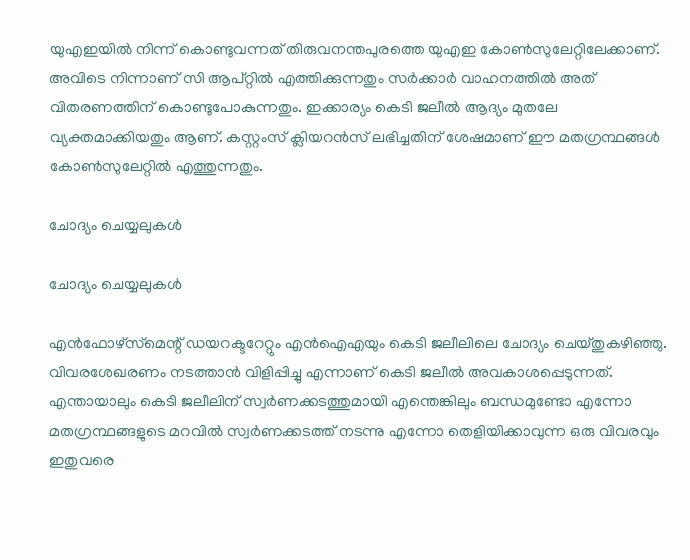യുഎഇയില്‍ നിന്ന് കൊണ്ടുവന്നത് തിരുവനന്തപുരത്തെ യുഎഇ കോണ്‍സുലേറ്റിലേക്കാണ്. അവിടെ നിന്നാണ് സി ആപ്റ്റില്‍ എത്തിക്കുന്നതും സര്‍ക്കാര്‍ വാഹനത്തില്‍ അത് വിതരണത്തിന് കൊണ്ടുപോകുന്നതും. ഇക്കാര്യം കെടി ജലീല്‍ ആദ്യം മുതലേ വ്യക്തമാക്കിയതും ആണ്. കസ്റ്റംസ് ക്ലിയറന്‍സ് ലഭിച്ചതിന് ശേഷമാണ് ഈ മതഗ്രന്ഥങ്ങള്‍ കോണ്‍സുലേറ്റില്‍ എത്തുന്നതും.

ചോദ്യം ചെയ്യലുകള്‍

ചോദ്യം ചെയ്യലുകള്‍

എന്‍ഫോഴ്‌സ്‌മെന്റ് ഡയറക്ടറേറ്റും എന്‍ഐഎയും കെടി ജലീലിലെ ചോദ്യം ചെയ്തുകഴിഞ്ഞു. വിവരശേഖരണം നടത്താന്‍ വിളിപ്പിച്ചു എന്നാണ് കെടി ജലീല്‍ അവകാശപ്പെടുന്നത്. എന്തായാലും കെടി ജലീലിന് സ്വര്‍ണക്കടത്തുമായി എന്തെങ്കിലും ബന്ധമുണ്ടോ എന്നോ മതഗ്രന്ഥങ്ങളുടെ മറവില്‍ സ്വര്‍ണക്കടത്ത് നടന്നു എന്നോ തെളിയിക്കാവുന്ന ഒരു വിവരവും ഇതുവരെ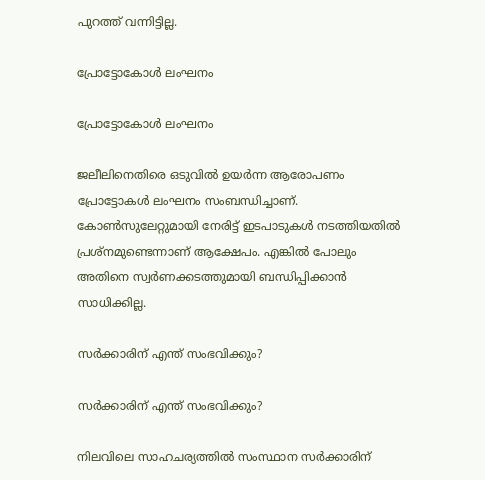പുറത്ത് വന്നിട്ടില്ല.

പ്രോട്ടോകോള്‍ ലംഘനം

പ്രോട്ടോകോള്‍ ലംഘനം

ജലീലിനെതിരെ ഒടുവില്‍ ഉയര്‍ന്ന ആരോപണം പ്രോട്ടോകള്‍ ലംഘനം സംബന്ധിച്ചാണ്. കോണ്‍സുലേറ്റുമായി നേരിട്ട് ഇടപാടുകള്‍ നടത്തിയതില്‍ പ്രശ്‌നമുണ്ടെന്നാണ് ആക്ഷേപം. എങ്കില്‍ പോലും അതിനെ സ്വര്‍ണക്കടത്തുമായി ബന്ധിപ്പിക്കാന്‍ സാധിക്കില്ല.

സര്‍ക്കാരിന് എന്ത് സംഭവിക്കും?

സര്‍ക്കാരിന് എന്ത് സംഭവിക്കും?

നിലവിലെ സാഹചര്യത്തില്‍ സംസ്ഥാന സര്‍ക്കാരിന്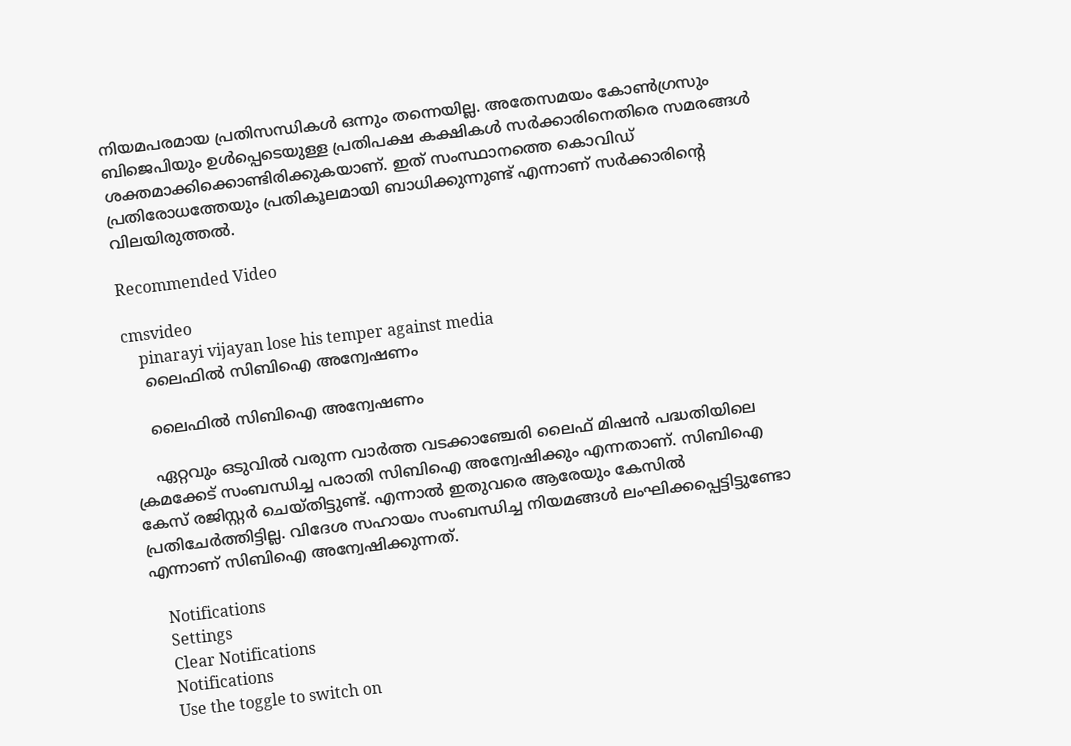നിയമപരമായ പ്രതിസന്ധികള്‍ ഒന്നും തന്നെയില്ല. അതേസമയം കോണ്‍ഗ്രസും ബിജെപിയും ഉള്‍പ്പെടെയുള്ള പ്രതിപക്ഷ കക്ഷികള്‍ സര്‍ക്കാരിനെതിരെ സമരങ്ങള്‍ ശക്തമാക്കിക്കൊണ്ടിരിക്കുകയാണ്. ഇത് സംസ്ഥാനത്തെ കൊവിഡ് പ്രതിരോധത്തേയും പ്രതികൂലമായി ബാധിക്കുന്നുണ്ട് എന്നാണ് സര്‍ക്കാരിന്റെ വിലയിരുത്തല്‍.

Recommended Video

cmsvideo
    pinarayi vijayan lose his temper against media
    ലൈഫില്‍ സിബിഐ അന്വേഷണം

    ലൈഫില്‍ സിബിഐ അന്വേഷണം

    ഏറ്റവും ഒടുവില്‍ വരുന്ന വാര്‍ത്ത വടക്കാഞ്ചേരി ലൈഫ് മിഷന്‍ പദ്ധതിയിലെ ക്രമക്കേട് സംബന്ധിച്ച പരാതി സിബിഐ അന്വേഷിക്കും എന്നതാണ്. സിബിഐ കേസ് രജിസ്റ്റര്‍ ചെയ്തിട്ടുണ്ട്. എന്നാല്‍ ഇതുവരെ ആരേയും കേസില്‍ പ്രതിചേര്‍ത്തിട്ടില്ല. വിദേശ സഹായം സംബന്ധിച്ച നിയമങ്ങള്‍ ലംഘിക്കപ്പെട്ടിട്ടുണ്ടോ എന്നാണ് സിബിഐ അന്വേഷിക്കുന്നത്.

    Notifications
    Settings
    Clear Notifications
    Notifications
    Use the toggle to switch on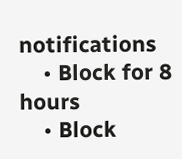notifications
    • Block for 8 hours
    • Block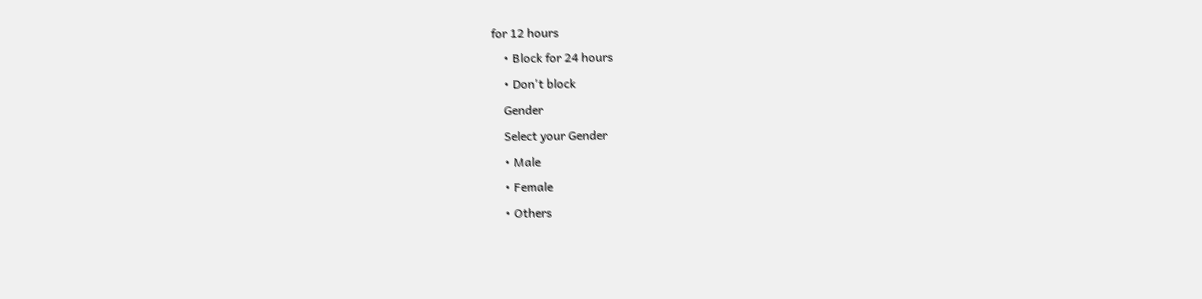for 12 hours
    • Block for 24 hours
    • Don't block
    Gender
    Select your Gender
    • Male
    • Female
    • Others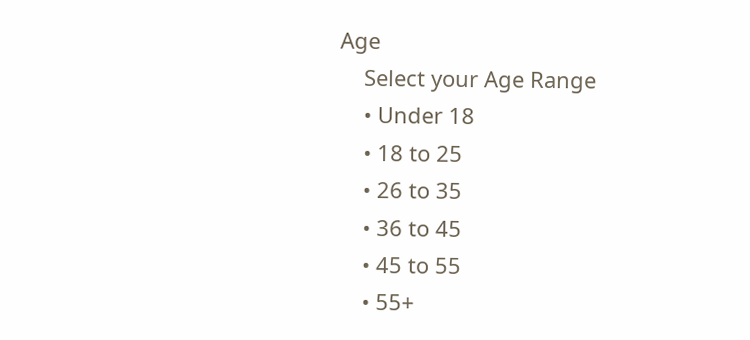Age
    Select your Age Range
    • Under 18
    • 18 to 25
    • 26 to 35
    • 36 to 45
    • 45 to 55
    • 55+